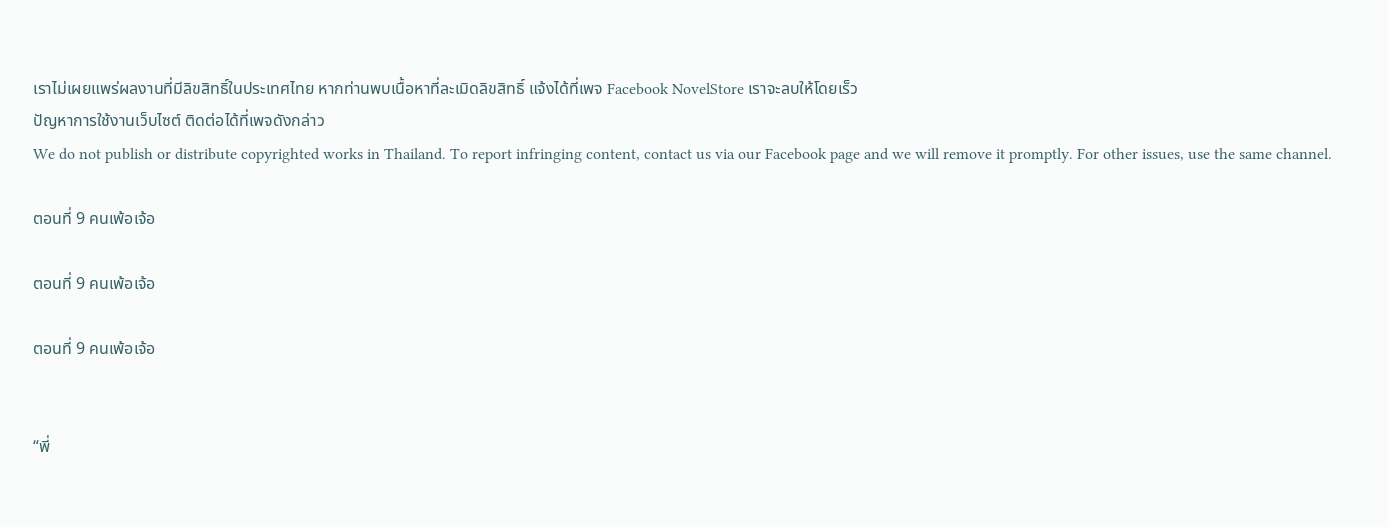เราไม่เผยแพร่ผลงานที่มีลิขสิทธิ์ในประเทศไทย หากท่านพบเนื้อหาที่ละเมิดลิขสิทธิ์ แจ้งได้ที่เพจ Facebook NovelStore เราจะลบให้โดยเร็ว
ปัญหาการใช้งานเว็บไซต์ ติดต่อได้ที่เพจดังกล่าว
We do not publish or distribute copyrighted works in Thailand. To report infringing content, contact us via our Facebook page and we will remove it promptly. For other issues, use the same channel.

ตอนที่ 9 คนเพ้อเจ้อ

ตอนที่ 9 คนเพ้อเจ้อ

ตอนที่ 9 คนเพ้อเจ้อ


“พี่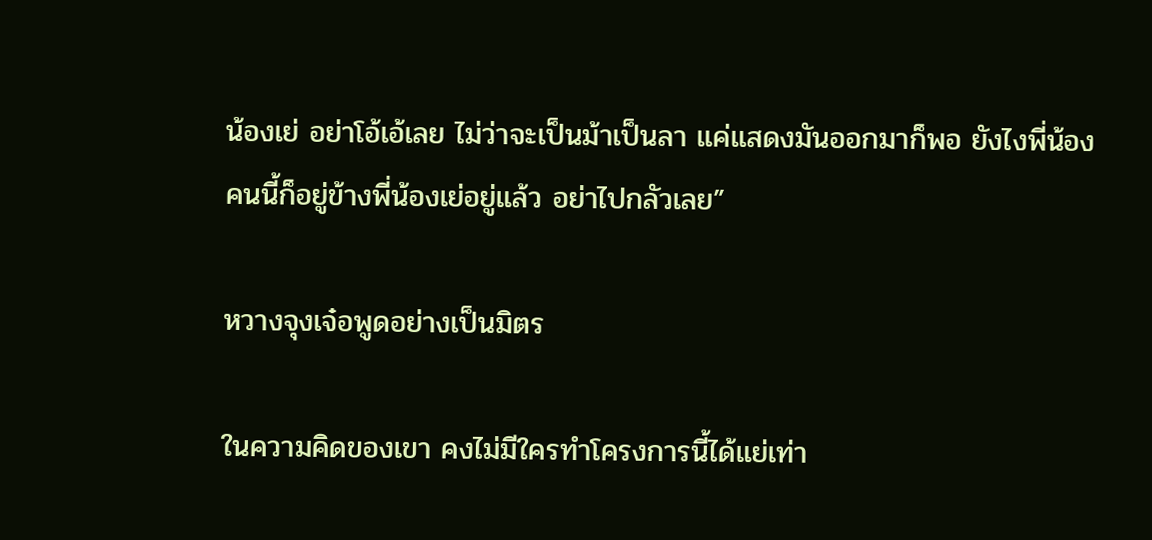น้องเย่ อย่าโอ้เอ้เลย ไม่ว่าจะเป็นม้าเป็นลา แค่แสดงมันออกมาก็พอ ยังไงพี่น้องคนนี้ก็อยู่ข้างพี่น้องเย่อยู่แล้ว อย่าไปกลัวเลย”

หวางจุงเจ๋อพูดอย่างเป็นมิตร

ในความคิดของเขา คงไม่มีใครทำโครงการนี้ได้แย่เท่า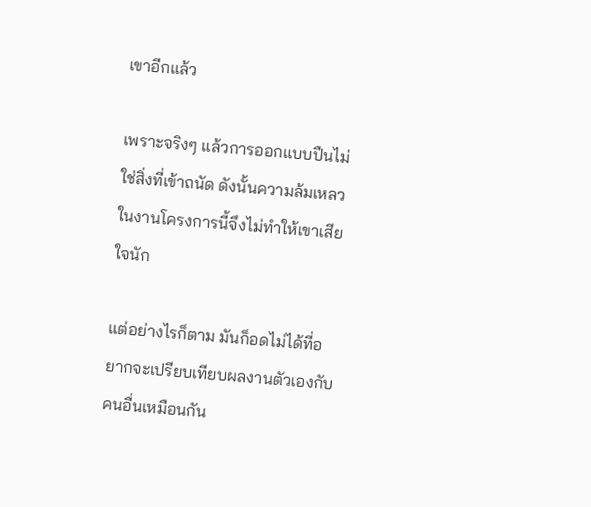เขาอีกแล้ว

เพราะจริงๆ แล้วการออกแบบปืนไม่ใช่สิ่งที่เข้าถนัด ดังนั้นความล้มเหลวในงานโครงการนี้จึงไม่ทำให้เขาเสียใจนัก

แต่อย่างไรก็ตาม มันก็อดไม่ได้ที่อยากจะเปรียบเทียบผลงานตัวเองกับคนอื่นเหมือนกัน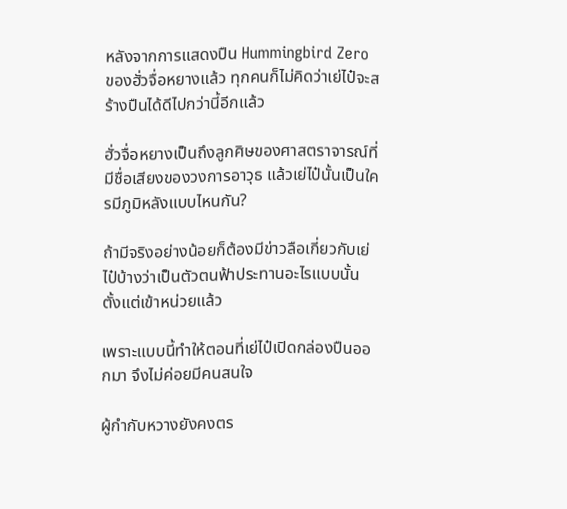หลังจากการแสดงปืน Hummingbird Zero ของฮั่วจื่อหยางแล้ว ทุกคนก็ไม่คิดว่าเย่ไป๋จะสร้างปืนได้ดีไปกว่านี้อีกแล้ว

ฮั่วจื่อหยางเป็นถึงลูกศิษของศาสตราจารณ์ที่มีชื่อเสียงของวงการอาวุธ แล้วเย่ไป๋นั้นเป็นใครมีภูมิหลังแบบไหนกัน?

ถ้ามีจริงอย่างน้อยก็ต้องมีข่าวลือเกี่ยวกับเย่ไป๋บ้างว่าเป็นตัวตนฟ้าประทานอะไรแบบนั้นตั้งแต่เข้าหน่วยแล้ว

เพราะแบบนี้ทำให้ตอนที่เย่ไป๋เปิดกล่องปืนออกมา จึงไม่ค่อยมีคนสนใจ

ผู้กำกับหวางยังคงตร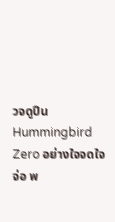วจดูปืน Hummingbird Zero อย่างใจจดใจจ่อ พ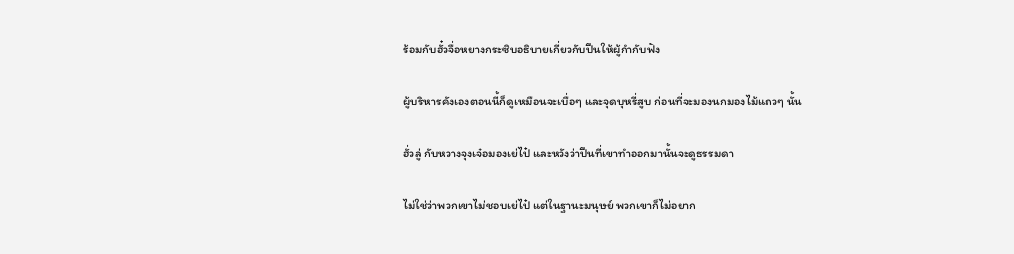ร้อมกับฮั๋วจื่อหยางกระซิบอธิบายเกี่ยวกับปืนให้ผู้กำกับฟัง

ผู้บริหารคังเองตอนนี้ก็ดูเหมือนจะเบื่อๆ และจุดบุหรี่สูบ ก่อนที่จะมองนกมองไม้แถวๆ นั้น

ฮั่วลู่ กับหวางจุงเจ๋อมองเย่ไป๋ และหวังว่าปืนที่เขาทำออกมานั้นจะดูธรรมดา

ไม่ใช่ว่าพวกเขาไม่ชอบเย่ไป๋ แต่ในฐานะมนุษย์ พวกเขาก็ไม่อยาก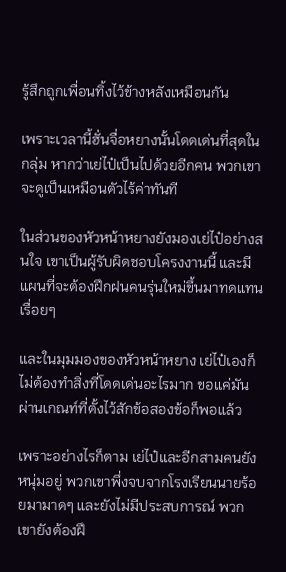รู้สึกถูกเพื่อนทิ้งไว้ข้างหลังเหมือนกัน

เพราะเวลานี้ฮั่นจื่อหยางนั้นโดดเด่นที่สุดในกลุ่ม หากว่าเย่ไป๋เป็นไปด้วยอีกคน พวกเขาจะดูเป็นเหมือนตัวไร้ค่าทันที

ในส่วนของหัวหน้าหยางยังมองเย่ไป๋อย่างสนใจ เขาเป็นผู้รับผิดชอบโครงงานนี้ และมีแผนที่จะต้องฝึกฝนคนรุ่นใหม่ขึ้นมาทดแทนเรื่อยๆ

และในมุมมองของหัวหน้าหยาง เย่ไป๋เองก็ไม่ต้องทำสิ่งที่โดดเด่นอะไรมาก ขอแค่มันผ่านเกณท์ที่ตั้งไว้สักข้อสองข้อก็พอแล้ว

เพราะอย่างไรก็ตาม เย่ไป๋และอีกสามคนยังหนุ่มอยู่ พวกเขาพึ่งจบจากโรงเรียนนายร้อยมามาดๆ และยังไม่มีประสบการณ์ พวกเขายังต้องฝึ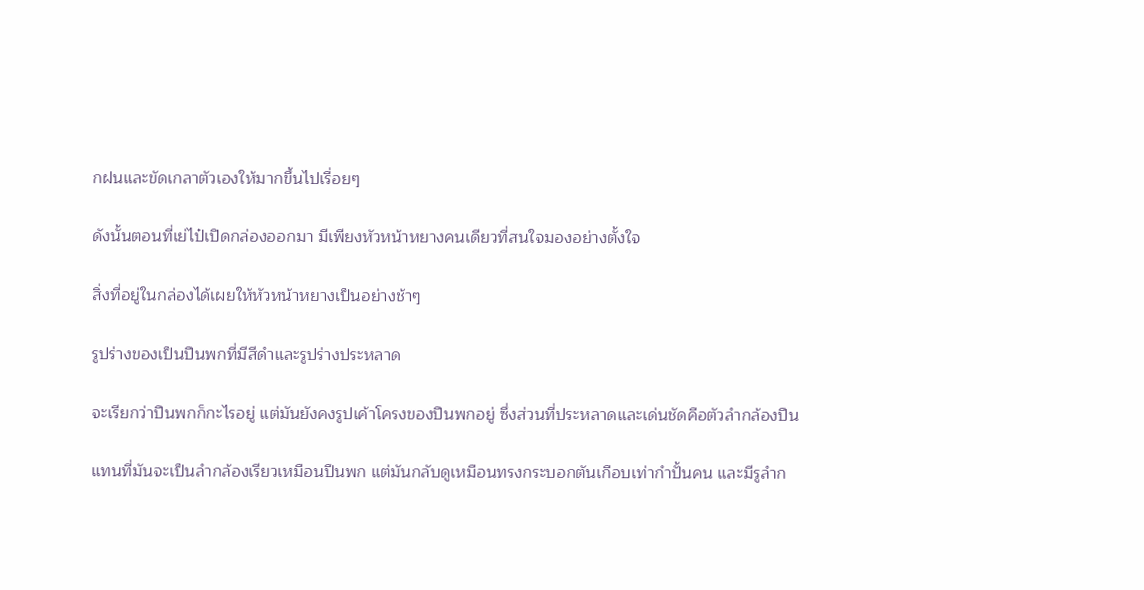กฝนและขัดเกลาตัวเองให้มากขึ้นไปเรื่อยๆ

ดังนั้นตอนที่เย่ไป๋เปิดกล่องออกมา มีเพียงหัวหน้าหยางคนเดียวที่สนใจมองอย่างตั้งใจ

สิ่งที่อยู่ในกล่องได้เผยให้หัวหน้าหยางเป็นอย่างช้าๆ

รูปร่างของเป็นปืนพกที่มีสีดำและรูปร่างประหลาด

จะเรียกว่าปืนพกก็กะไรอยู่ แต่มันยังคงรูปเค้าโครงของปืนพกอยู่ ซึ่งส่วนที่ประหลาดและเด่นชัดคือตัวลำกล้องปืน

แทนที่มันจะเป็นลำกล้องเรียวเหมือนปืนพก แต่มันกลับดูเหมือนทรงกระบอกตันเกือบเท่ากำปั้นคน และมีรูลำก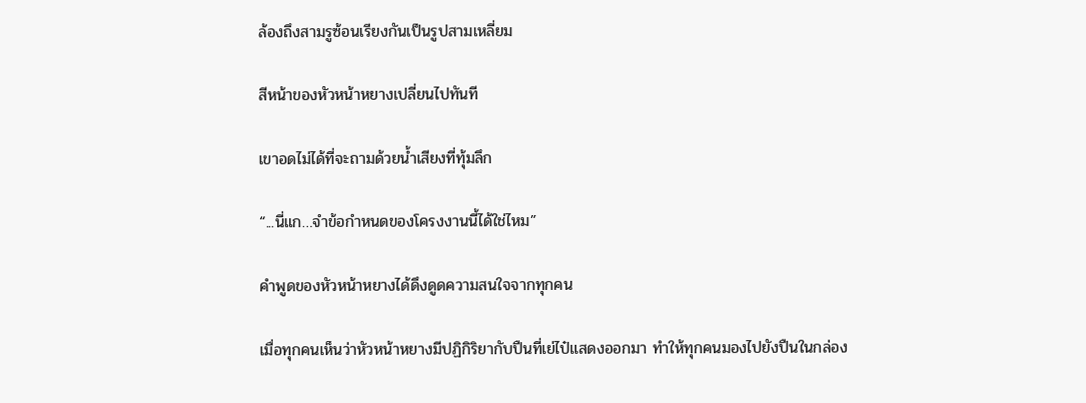ล้องถึงสามรูซ้อนเรียงกันเป็นรูปสามเหลี่ยม

สีหน้าของหัวหน้าหยางเปลี่ยนไปทันที

เขาอดไม่ได้ที่จะถามด้วยน้ำเสียงที่ทุ้มลึก

“...นี่แก…จำข้อกำหนดของโครงงานนี้ได้ใช่ไหม”

คำพูดของหัวหน้าหยางได้ดึงดูดความสนใจจากทุกคน

เมื่อทุกคนเห็นว่าหัวหน้าหยางมีปฏิกิริยากับปืนที่เย่ไป๋แสดงออกมา ทำให้ทุกคนมองไปยังปืนในกล่อง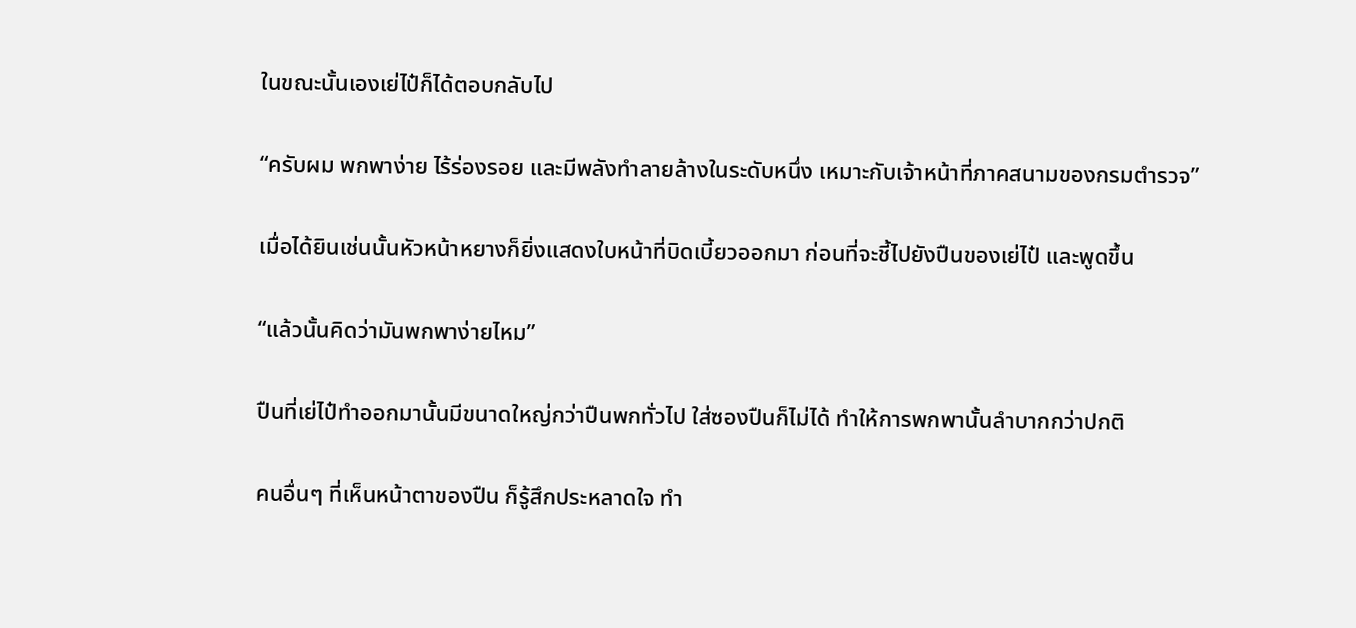ในขณะนั้นเองเย่ไป๋ก็ได้ตอบกลับไป

“ครับผม พกพาง่าย ไร้ร่องรอย และมีพลังทำลายล้างในระดับหนึ่ง เหมาะกับเจ้าหน้าที่ภาคสนามของกรมตำรวจ”

เมื่อได้ยินเช่นนั้นหัวหน้าหยางก็ยิ่งแสดงใบหน้าที่บิดเบี้ยวออกมา ก่อนที่จะชี้ไปยังปืนของเย่ไป๋ และพูดขึ้น

“แล้วนั้นคิดว่ามันพกพาง่ายไหม”

ปืนที่เย่ไป๋ทำออกมานั้นมีขนาดใหญ่กว่าปืนพกทั่วไป ใส่ซองปืนก็ไม่ได้ ทำให้การพกพานั้นลำบากกว่าปกติ

คนอื่นๆ ที่เห็นหน้าตาของปืน ก็รู้สึกประหลาดใจ ทำ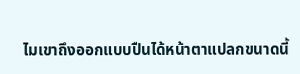ไมเขาถึงออกแบบปืนได้หน้าตาแปลกขนาดนี้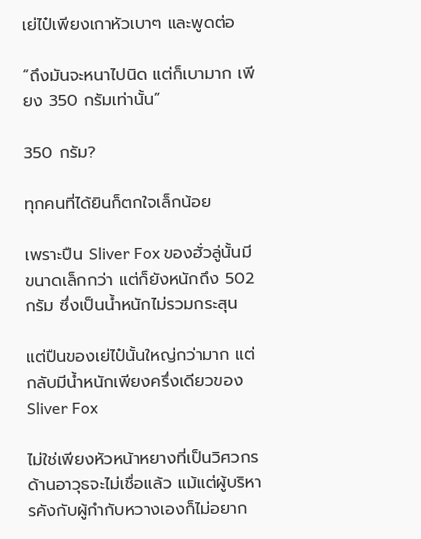เย่ไป๋เพียงเกาหัวเบาๆ และพูดต่อ

“ถึงมันจะหนาไปนิด แต่ก็เบามาก เพียง 350 กรัมเท่านั้น”

350 กรัม?

ทุกคนที่ได้ยินก็ตกใจเล็กน้อย

เพราะปืน Sliver Fox ของฮั่วลู่นั้นมีขนาดเล็กกว่า แต่ก็ยังหนักถึง 502 กรัม ซึ่งเป็นน้ำหนักไม่รวมกระสุน

แต่ปืนของเย่ไป๋นั้นใหญ่กว่ามาก แต่กลับมีน้ำหนักเพียงครึ่งเดียวของ Sliver Fox

ไม่ใช่เพียงหัวหน้าหยางที่เป็นวิศวกรด้านอาวุธจะไม่เชื่อแล้ว แม้แต่ผู้บริหารคังกับผู้กำกับหวางเองก็ไม่อยาก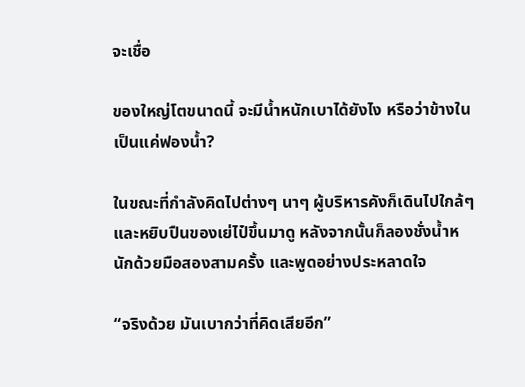จะเชื่อ

ของใหญ่โตขนาดนี้ จะมีน้ำหนักเบาได้ยังไง หรือว่าข้างในเป็นแค่ฟองน้ำ?

ในขณะที่กำลังคิดไปต่างๆ นาๆ ผู้บริหารคังก็เดินไปใกล้ๆ  และหยิบปืนของเย่ไป๋ขึ้นมาดู หลังจากนั้นก็ลองชั่งน้ำหนักด้วยมือสองสามครั้ง และพูดอย่างประหลาดใจ

“จริงด้วย มันเบากว่าที่คิดเสียอีก”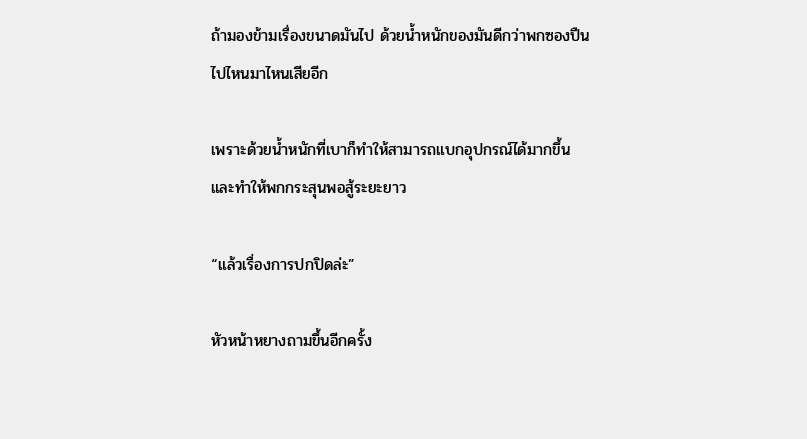ถ้ามองข้ามเรื่องขนาดมันไป ด้วยน้ำหนักของมันดีกว่าพกซองปืนไปไหนมาไหนเสียอีก

เพราะด้วยน้ำหนักที่เบาก็ทำให้สามารถแบกอุปกรณ์ได้มากขึ้น และทำให้พกกระสุนพอสู้ระยะยาว

“แล้วเรื่องการปกปิดล่ะ”

หัวหน้าหยางถามขึ้นอีกครั้ง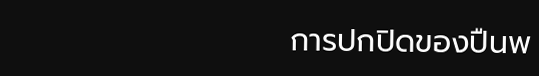การปกปิดของปืนพ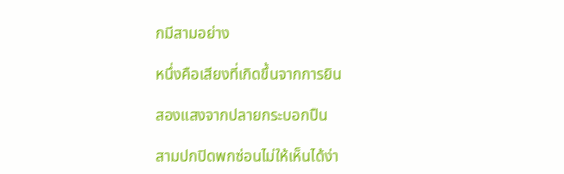กมีสามอย่าง

หนึ่งคือเสียงที่เกิดขึ้นจากการยิน

สองแสงจากปลายกระบอกปืน

สามปกปิดพกซ่อนไม่ให้เห็นได้ง่า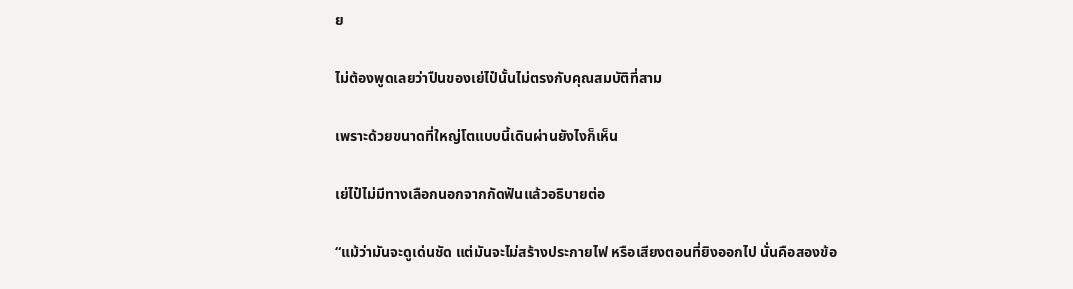ย

ไม่ต้องพูดเลยว่าปืนของเย่ไป๋นั้นไม่ตรงกับคุณสมบัติที่สาม

เพราะด้วยขนาดที่ใหญ่โตแบบนี้เดินผ่านยังไงก็เห็น

เย่ไป๋ไม่มีทางเลือกนอกจากกัดฟันแล้วอธิบายต่อ

“แม้ว่ามันจะดูเด่นชัด แต่มันจะไม่สร้างประกายไฟ หรือเสียงตอนที่ยิงออกไป นั่นคือสองข้อ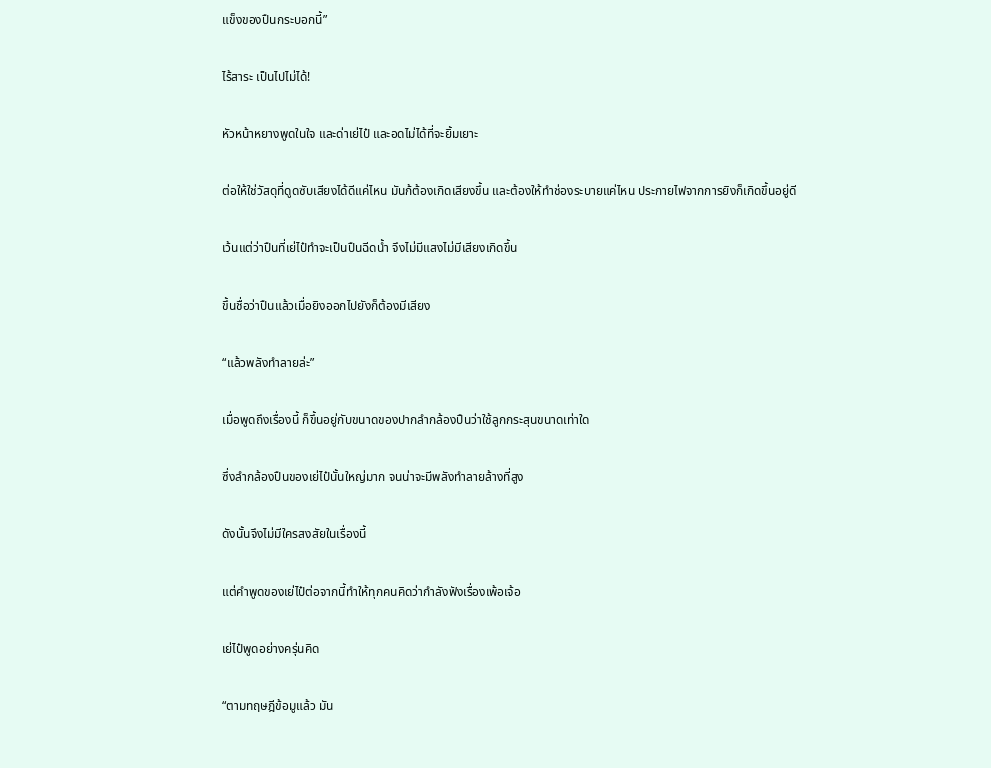แข็งของปืนกระบอกนี้”

ไร้สาระ เป็นไปไม่ได้!

หัวหน้าหยางพูดในใจ และด่าเย่ไป๋ และอดไม่ได้ที่จะยิ้มเยาะ

ต่อให้ใช่วัสดุที่ดูดซับเสียงได้ดีแค่ไหน มันก้ต้องเกิดเสียงขึ้น และต้องให้ทำช่องระบายแค่ไหน ประกายไฟจากการยิงก็เกิดขึ้นอยู่ดี

เว้นแต่ว่าปืนที่เย่ไป๋ทำจะเป็นปืนฉีดน้ำ จึงไม่มีแสงไม่มีเสียงเกิดขึ้น

ขึ้นชื่อว่าปืนแล้วเมื่อยิงออกไปยังก็ต้องมีเสียง

“แล้วพลังทำลายล่ะ”

เมื่อพูดถึงเรื่องนี้ ก็ขึ้นอยู่กับขนาดของปากลำกล้องปืนว่าใช้ลูกกระสุนขนาดเท่าใด

ซึ่งลำกล้องปืนของเย่ไป๋นั้นใหญ่มาก จนน่าจะมีพลังทำลายล้างที่สูง

ดังนั้นจึงไม่มีใครสงสัยในเรื่องนี้

แต่คำพูดของเย่ไป๋ต่อจากนี้ทำให้ทุกคนคิดว่ากำลังฟังเรื่องเพ้อเจ้อ

เย่ไป๋พูดอย่างครุ่นคิด

“ตามทฤษฎีข้อมูแล้ว มัน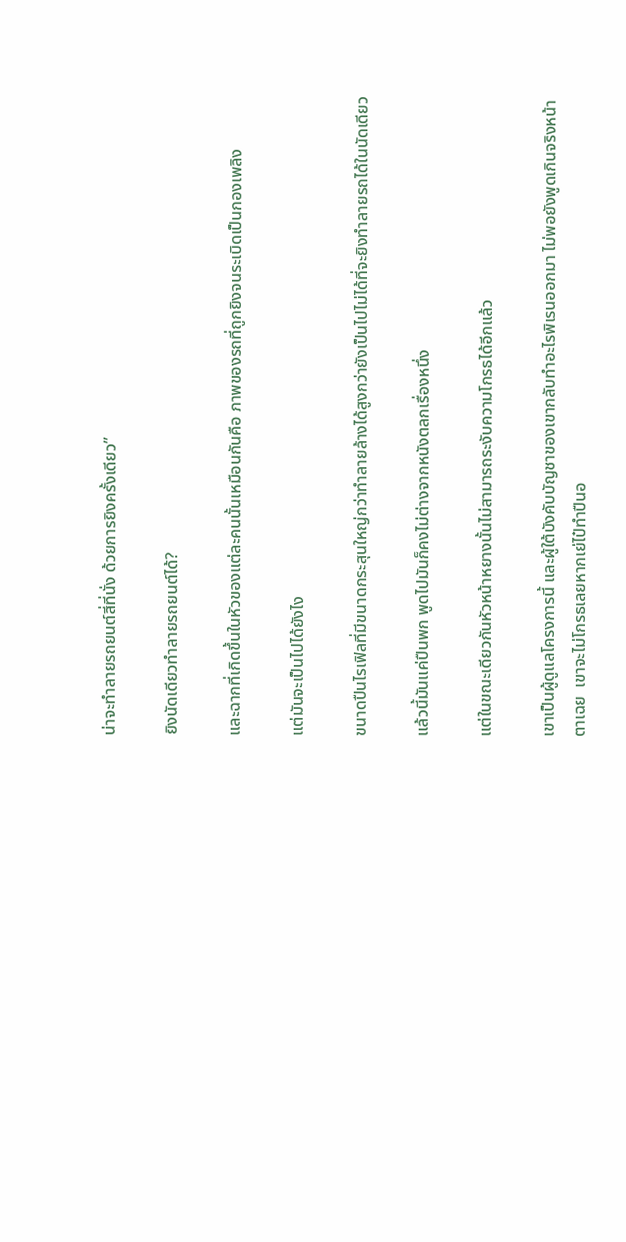น่าจะทำลายรถยนต์สี่ที่นั่ง ด้วยการยิงครั้งเดียว”

ยิงนัดเดียวทำลายรถยนต์ได้?

และฉากที่เกิดขึ้นในหัวของแต่ละคนนั้นเหมือนกันคือ ภาพของรถที่ถูกยิงจนระเบิดเป็นกองเพลิง

แต่มันจะเป็นไปได้ยังไง

ขนาดปืนไรเฟิลที่มีขนาดกระสุนใหญ่กว่าทำลายล้างได้สูงกว่ายังเป็นไปไม่ได้ที่จะยิงทำลายรถได้ในนัดเดียว

แล้วนี้มันแค่ปืนพก พูดไปมันก็คงไม่ต่างจากหนังตลกเรื่องหนึ่ง

แต่ในขณะเดียวกันหัวหน้าหยางนั้นไม่สามารถระงับความโกรธได้อีกแล้ว

เขาเป็นผู้ดูแลโครงการนี้ และผู้ใต้บังคับบัญชาของเขากลับทำอะไรพิเรนออกมา ไม่พอยังพูดเกินจริงหน้าตาเฉย  เขาจะไม่โกรธเลยหากเย่ไป๋ทำปืนอ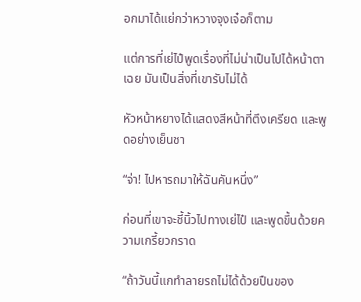อกมาได้แย่กว่าหวางจุงเจ๋อก็ตาม

แต่การที่เย่ไป๋พูดเรื่องที่ไม่น่าเป็นไปได้หน้าตาเฉย มันเป็นสิ่งที่เขารับไม่ได้

หัวหน้าหยางได้แสดงสีหน้าที่ตึงเครียด และพูดอย่างเย็นชา

“จ่า! ไปหารถมาให้ฉันคันหนึ่ง”

ก่อนที่เขาจะชี้นิ้วไปทางเย่ไป๋ และพูดขึ้นด้วยความเกรี้ยวกราด

“ถ้าวันนี้แกทำลายรถไม่ได้ด้วยปืนของ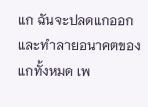แก ฉันจะปลดแกออก และทำลายอนาคตของแกทั้งหมด เพ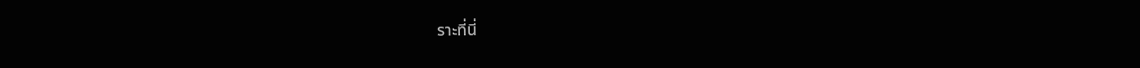ราะที่นี่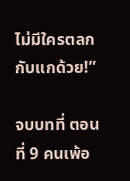ไม่มีใครตลกกับแกด้วย!”

จบบทที่ ตอนที่ 9 คนเพ้อ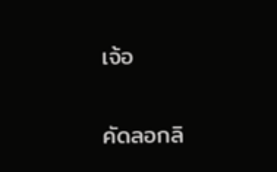เจ้อ

คัดลอกลิ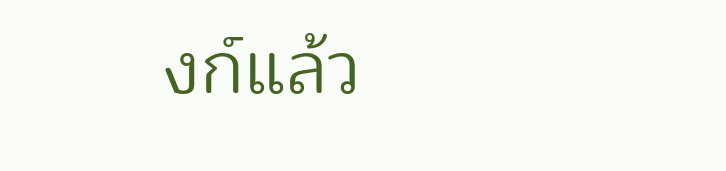งก์แล้ว